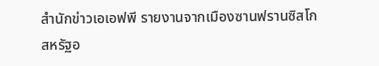สำนักข่าวเอเอฟพี รายงานจากเมืองซานฟรานซิสโก สหรัฐอ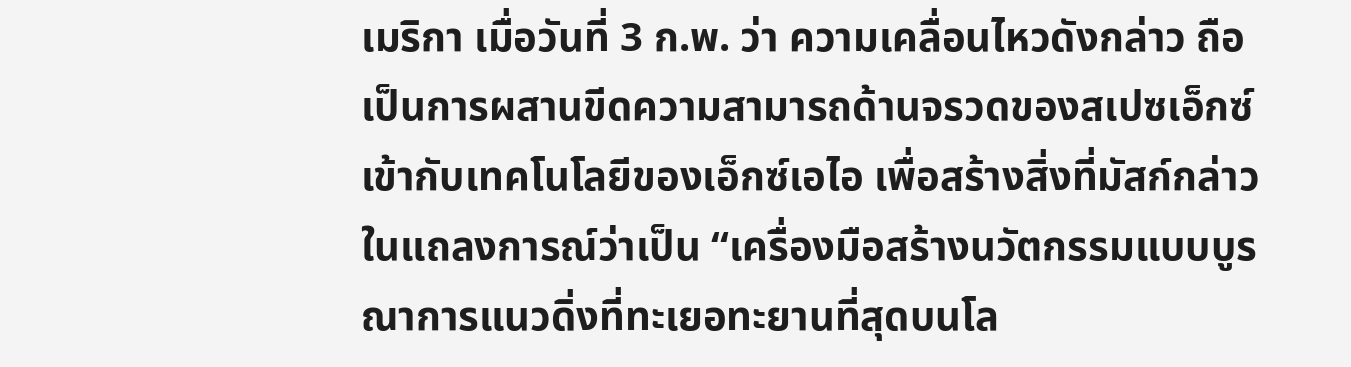เมริกา เมื่อวันที่ 3 ก.พ. ว่า ความเคลื่อนไหวดังกล่าว ถือเป็นการผสานขีดความสามารถด้านจรวดของสเปซเอ็กซ์ เข้ากับเทคโนโลยีของเอ็กซ์เอไอ เพื่อสร้างสิ่งที่มัสก์กล่าวในแถลงการณ์ว่าเป็น “เครื่องมือสร้างนวัตกรรมแบบบูรณาการแนวดิ่งที่ทะเยอทะยานที่สุดบนโล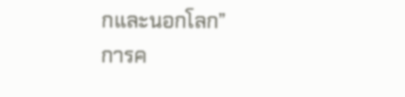กและนอกโลก”
การค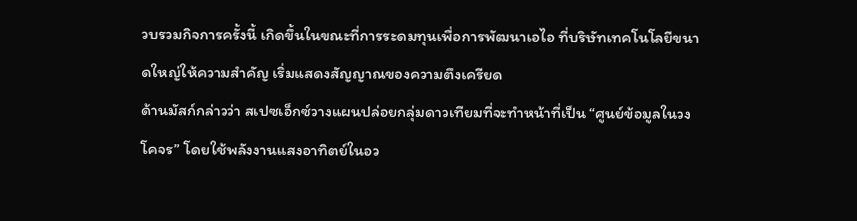วบรวมกิจการครั้งนี้ เกิดขึ้นในขณะที่การระดมทุนเพื่อการพัฒนาเอไอ ที่บริษัทเทคโนโลยีขนาดใหญ่ให้ความสำคัญ เริ่มแสดงสัญญาณของความตึงเครียด
ด้านมัสก์กล่าวว่า สเปซเอ็กซ์วางแผนปล่อยกลุ่มดาวเทียมที่จะทำหน้าที่เป็น “ศูนย์ข้อมูลในวงโคจร” โดยใช้พลังงานแสงอาทิตย์ในอว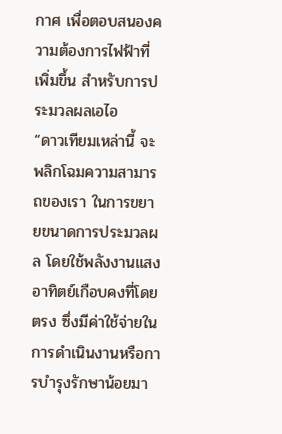กาศ เพื่อตอบสนองความต้องการไฟฟ้าที่เพิ่มขึ้น สำหรับการประมวลผลเอไอ
“ดาวเทียมเหล่านี้ จะพลิกโฉมความสามารถของเรา ในการขยายขนาดการประมวลผล โดยใช้พลังงานแสงอาทิตย์เกือบคงที่โดยตรง ซึ่งมีค่าใช้จ่ายในการดำเนินงานหรือการบำรุงรักษาน้อยมา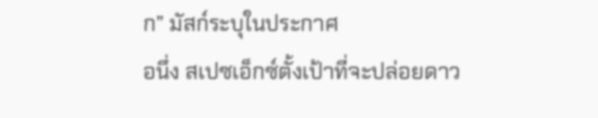ก” มัสก์ระบุในประกาศ
อนึ่ง สเปซเอ็กซ์ตั้งเป้าที่จะปล่อยดาว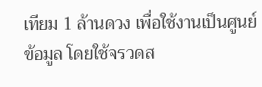เทียม 1 ล้านดวง เพื่อใช้งานเป็นศูนย์ข้อมูล โดยใช้จรวดส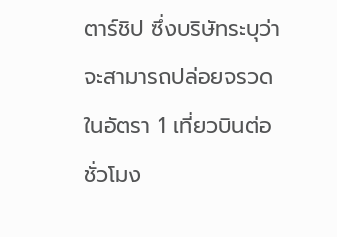ตาร์ชิป ซึ่งบริษัทระบุว่าจะสามารถปล่อยจรวดในอัตรา 1 เที่ยวบินต่อชั่วโมง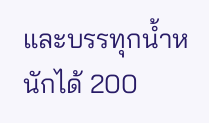และบรรทุกน้ำหนักได้ 200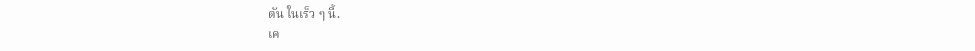ตัน ในเร็ว ๆ นี้.
เค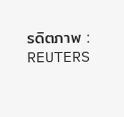รดิตภาพ : REUTERS